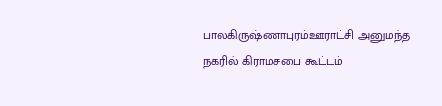பாலகிருஷ்ணாபுரம்ஊராட்சி அனுமந்த நகரில் கிராமசபை கூட்டம்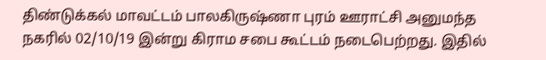திண்டுக்கல் மாவட்டம் பாலகிருஷ்ணா புரம் ஊராட்சி அனுமந்த நகரில் 02/10/19 இன்று கிராம சபை கூட்டம் நடைபெற்றது. இதில்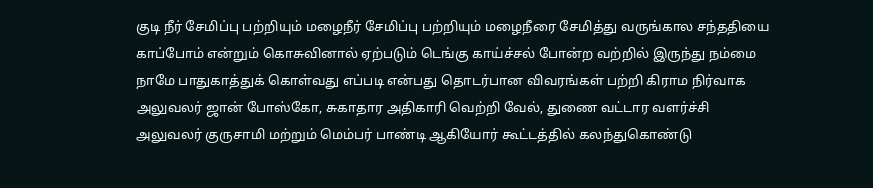குடி நீர் சேமிப்பு பற்றியும் மழைநீர் சேமிப்பு பற்றியும் மழைநீரை சேமித்து வருங்கால சந்ததியை காப்போம் என்றும் கொசுவினால் ஏற்படும் டெங்கு காய்ச்சல் போன்ற வற்றில் இருந்து நம்மை நாமே பாதுகாத்துக் கொள்வது எப்படி என்பது தொடர்பான விவரங்கள் பற்றி கிராம நிர்வாக அலுவலர் ஜான் போஸ்கோ, சுகாதார அதிகாரி வெற்றி வேல், துணை வட்டார வளர்ச்சி அலுவலர் குருசாமி மற்றும் மெம்பர் பாண்டி ஆகியோர் கூட்டத்தில் கலந்துகொண்டு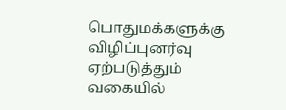பொதுமக்களுக்கு விழிப்புனர்வு ஏற்படுத்தும் வகையில்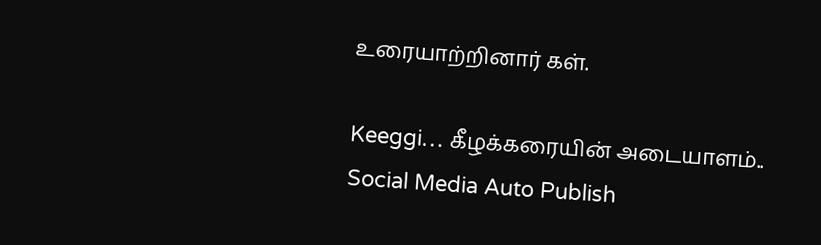உரையாற்றினார் கள்.

Keeggi… கீழக்கரையின் அடையாளம்..
Social Media Auto Publish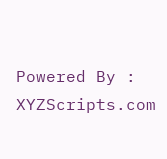Powered By : XYZScripts.com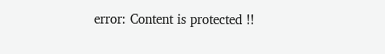error: Content is protected !!